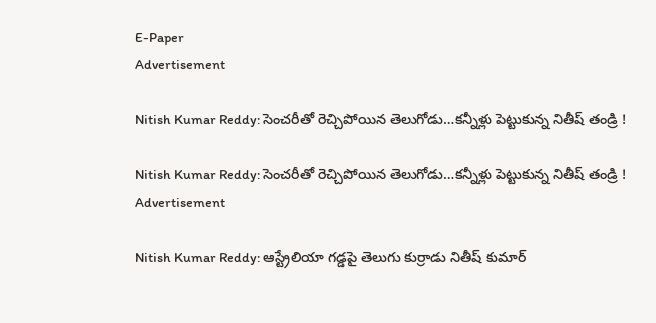E-Paper
Advertisement

Nitish Kumar Reddy: సెంచరీతో రెచ్చిపోయిన తెలుగోడు…కన్నీళ్లు పెట్టుకున్న నితీష్‌ తండ్రి !

Nitish Kumar Reddy: సెంచరీతో రెచ్చిపోయిన తెలుగోడు…కన్నీళ్లు పెట్టుకున్న నితీష్‌ తండ్రి !
Advertisement

Nitish Kumar Reddy: ఆస్ట్రేలియా గడ్డపై తెలుగు కుర్రాడు నితీష్ కుమార్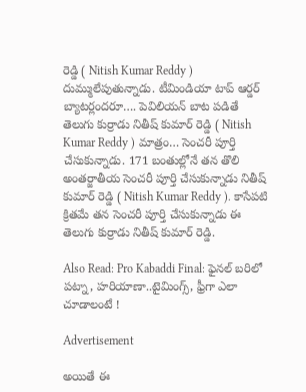రెడ్డి ( Nitish Kumar Reddy ) దుమ్ములేపుతున్నాడు. టీమిండియా టాప్ ఆర్డర్ బ్యాటర్లందరూ…. పెవిలియన్ బాట పడితే తెలుగు కుర్రాడు నితీష్ కుమార్ రెడ్డి ( Nitish Kumar Reddy ) మాత్రం… సెంచరీ పూర్తి చేసుకున్నాడు. 171 బంతుల్లోనే తన తొలి అంతర్జాతీయ సెంచరీ పూర్తి చేసుకున్నాడు నితీష్ కుమార్ రెడ్డి ( Nitish Kumar Reddy ). కాసేపటి క్రితమే తన సెంచరీ పూర్తి చేసుకున్నాడు ఈ తెలుగు కుర్రాడు నితీష్ కుమార్ రెడ్డి.

Also Read: Pro Kabaddi Final: ఫైనల్ బరిలో పట్నా, హరియాణా..టైమింగ్స్, ఫ్రీగా ఎలా చూడాలంటే !

Advertisement

అయితే ఈ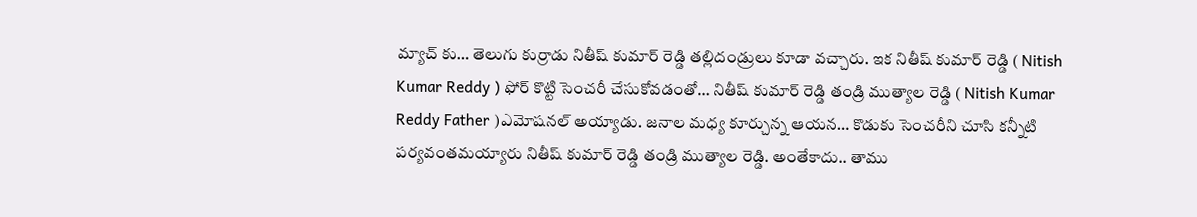మ్యాచ్ కు… తెలుగు కుర్రాడు నితీష్ కుమార్ రెడ్డి తల్లిదండ్రులు కూడా వచ్చారు. ఇక నితీష్ కుమార్ రెడ్డి ( Nitish Kumar Reddy ) ఫోర్ కొట్టి సెంచరీ చేసుకోవడంతో… నితీష్ కుమార్ రెడ్డి తండ్రి ముత్యాల రెడ్డి ( Nitish Kumar Reddy Father )ఎమోషనల్ అయ్యాడు. జనాల మధ్య కూర్చున్న ఆయన… కొడుకు సెంచరీని చూసి కన్నీటి పర్యవంతమయ్యారు నితీష్ కుమార్ రెడ్డి తండ్రి ముత్యాల రెడ్డి. అంతేకాదు.. తాము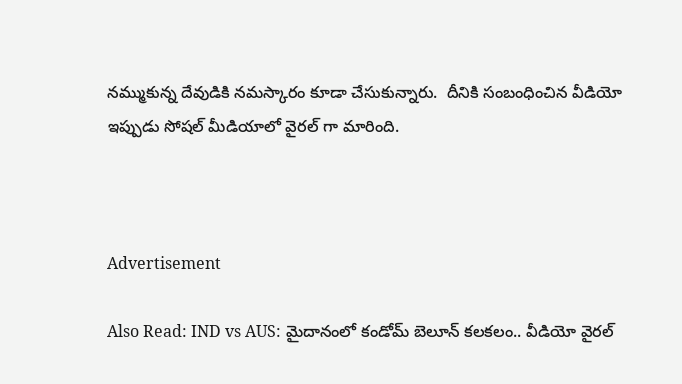నమ్ముకున్న దేవుడికి నమస్కారం కూడా చేసుకున్నారు.  దీనికి సంబంధించిన వీడియో ఇప్పుడు సోషల్ మీడియాలో వైరల్ గా మారింది.



Advertisement

Also Read: IND vs AUS: మైదానంలో కండోమ్ బెలూన్ కలకలం.. వీడియో వైరల్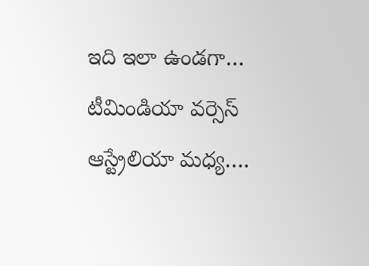ఇది ఇలా ఉండగా… టీమిండియా వర్సెస్ ఆస్ట్రేలియా మధ్య….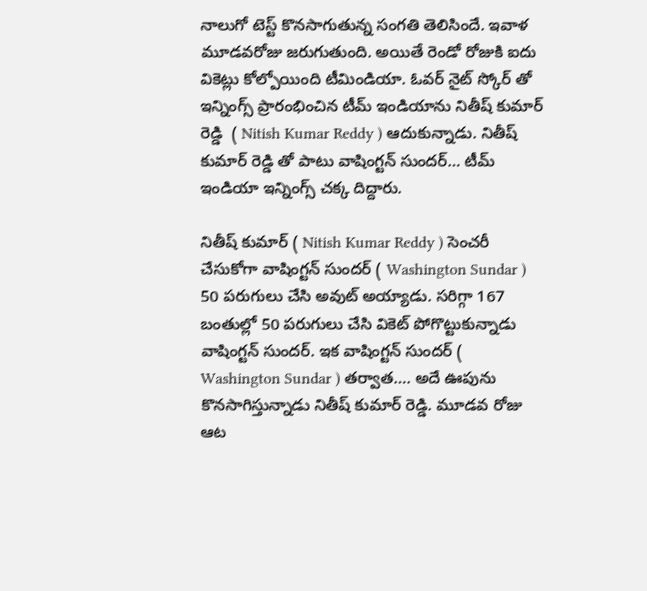నాలుగో టెస్ట్ కొనసాగుతున్న సంగతి తెలిసిందే. ఇవాళ మూడవరోజు జరుగుతుంది. అయితే రెండో రోజుకి ఐదు వికెట్లు కోల్పోయింది టీమిండియా. ఓవర్ నైట్ స్కోర్ తో ఇన్నింగ్స్ ప్రారంభించిన టీమ్ ఇండియాను నితీష్ కుమార్ రెడ్డి  ( Nitish Kumar Reddy ) ఆదుకున్నాడు. నితీష్ కుమార్ రెడ్డి తో పాటు వాషింగ్టన్ సుందర్… టీమ్ ఇండియా ఇన్నింగ్స్ చక్క దిద్దారు.

నితీష్ కుమార్ ( Nitish Kumar Reddy ) సెంచరీ చేసుకోగా వాషింగ్టన్ సుందర్ ( Washington Sundar ) 50 పరుగులు చేసి అవుట్ అయ్యాడు. సరిగ్గా 167 బంతుల్లో 50 పరుగులు చేసి వికెట్ పోగొట్టుకున్నాడు వాషింగ్టన్ సుందర్. ఇక వాషింగ్టన్ సుందర్ ( Washington Sundar ) తర్వాత…. అదే ఊపును కొనసాగిస్తున్నాడు నితీష్ కుమార్ రెడ్డి. మూడవ రోజు ఆట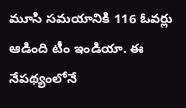మూసి సమయానికి 116 ఓవర్లు ఆడింది టీం ఇండియా. ఈ నేపథ్యంలోనే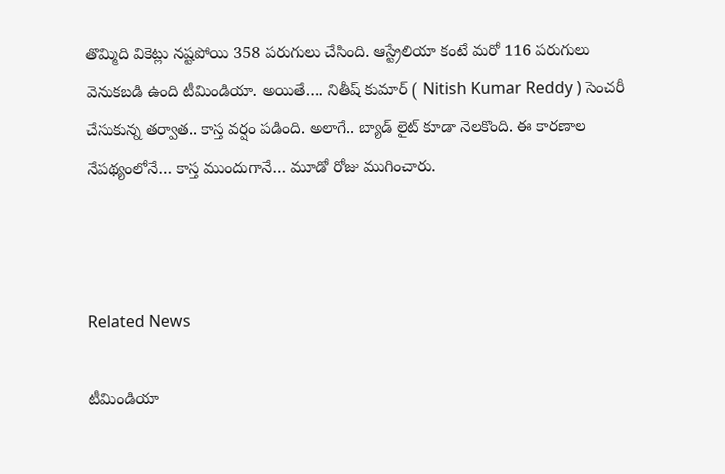తొమ్మిది వికెట్లు నష్టపోయి 358 పరుగులు చేసింది. ఆస్ట్రేలియా కంటే మరో 116 పరుగులు వెనుకబడి ఉంది టీమిండియా. అయితే…. నితీష్ కుమార్ ( Nitish Kumar Reddy ) సెంచరీ  చేసుకున్న తర్వాత.. కాస్త వర్షం పడింది. అలాగే.. బ్యాడ్ లైట్ కూడా నెలకొంది. ఈ కారణాల నేపథ్యంలోనే… కాస్త ముందుగానే… మూడో రోజు ముగించారు.



Related News

టీమిండియా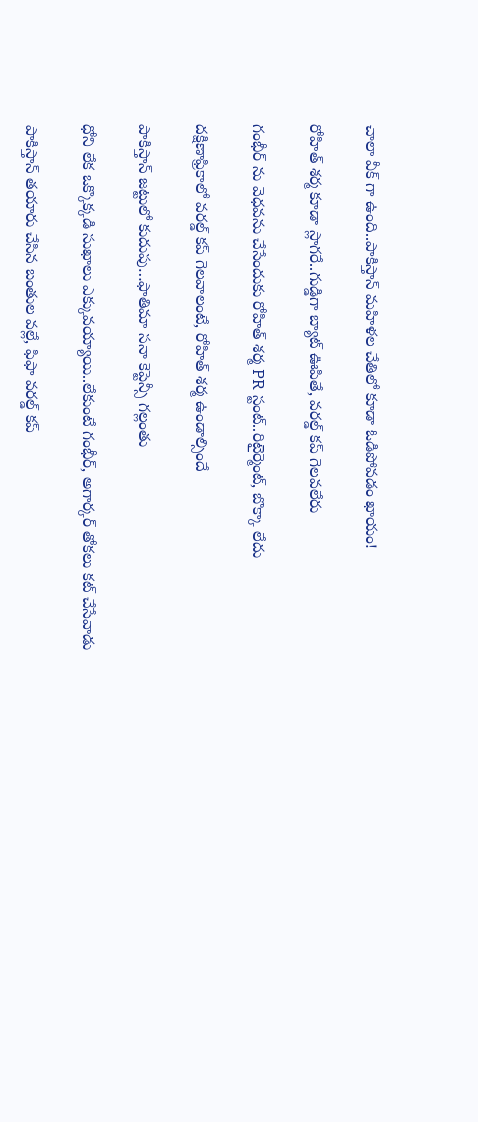చాలా వీక్ గా ఉంది..పాకిస్తాన్ మ‌హిళ‌ల చేతిలో కూడా ఓడిపోవ‌డం ఖాయం!

రోహిత్ శ‌ర్మ‌ కూడా స్లాగ‌రే..గుడ్డిగా బ్యాట్ ఊపితే, వ‌ర‌ల్డ్ క‌ప్ గెల‌వ‌లేరు

గంభీర్ ను వెధ‌వ‌ను చేసేందుకు రోహిత్ శ‌ర్మ PR స్టంట్..రిటైర్మెంట్, బొక్కా లేదు

దక్షిణాఫ్రికాలో వ‌ర‌ల్డ్ క‌ప్ గెల‌వాలంటే, రోహిత్ శ‌ర్మ ఉండాల్సిందే

పాకిస్తాన్ జ‌ట్టులో కుదుపు…ఫాతిమా స‌నా కెప్టెన్సీ గ‌ల్లంతు

ధోని లేక ఒక్కొక్క‌డి సుఖాలు ఎక్కువ‌య్యాయి..లేకుంటే గంభీర్‌, అగార్క‌ర్ తోక‌లు క‌ట్ చేసేవాడు

పాకిస్తాన్ త‌యారు చేసిన బంతుల వ‌ల్లే, ఫిఫా వరల్డ్ కప్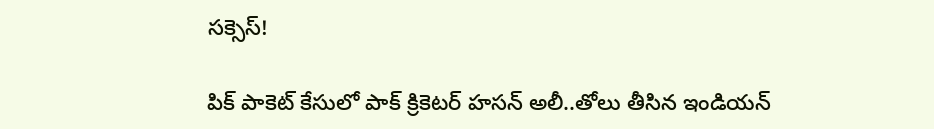స‌క్సెస్!

పిక్ పాకెట్ కేసులో పాక్ క్రికెట‌ర్ హసన్ అలీ..తోలు తీసిన ఇండియ‌న్‌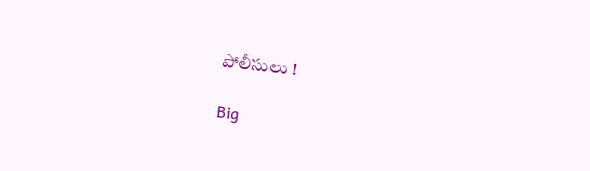పోలీసులు !

Big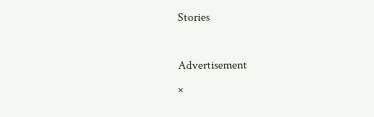Stories

Advertisement
×